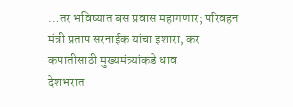…तर भविष्यात बस प्रवास महागणार; परिवहन मंत्री प्रताप सरनाईक यांचा इशारा, कर कपातीसाठी मुख्यमंत्र्यांकडे धाव
देशभरात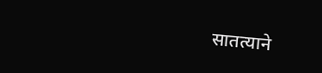सातत्याने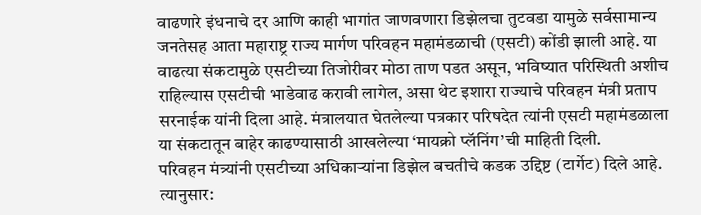वाढणारे इंधनाचे दर आणि काही भागांत जाणवणारा डिझेलचा तुटवडा यामुळे सर्वसामान्य जनतेसह आता महाराष्ट्र राज्य मार्गण परिवहन महामंडळाची (एसटी) कोंडी झाली आहे. या वाढत्या संकटामुळे एसटीच्या तिजोरीवर मोठा ताण पडत असून, भविष्यात परिस्थिती अशीच राहिल्यास एसटीची भाडेवाढ करावी लागेल, असा थेट इशारा राज्याचे परिवहन मंत्री प्रताप सरनाईक यांनी दिला आहे. मंत्रालयात घेतलेल्या पत्रकार परिषदेत त्यांनी एसटी महामंडळाला या संकटातून बाहेर काढण्यासाठी आखलेल्या ‘मायक्रो प्लॅनिंग’ची माहिती दिली.
परिवहन मंत्र्यांनी एसटीच्या अधिकाऱ्यांना डिझेल बचतीचे कडक उद्दिष्ट (टार्गेट) दिले आहे. त्यानुसार: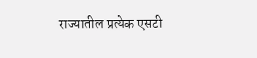राज्यातील प्रत्येक एसटी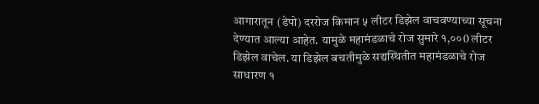आगारातून (डेपो) दररोज किमान ५ लीटर डिझेल वाचवण्याच्या सूचना देण्यात आल्या आहेत. यामुळे महामंडळाचे रोज सुमारे १,००0 लीटर डिझेल वाचेल. या डिझेल बचतीमुळे सद्यस्थितीत महामंडळाचे रोज साधारण १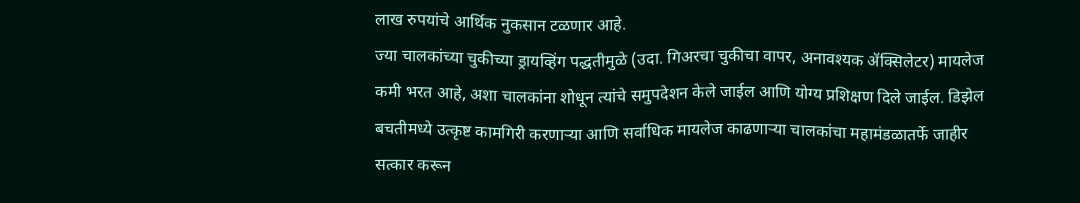लाख रुपयांचे आर्थिक नुकसान टळणार आहे.
ज्या चालकांच्या चुकीच्या ड्रायव्हिंग पद्धतीमुळे (उदा. गिअरचा चुकीचा वापर, अनावश्यक ॲक्सिलेटर) मायलेज कमी भरत आहे, अशा चालकांना शोधून त्यांचे समुपदेशन केले जाईल आणि योग्य प्रशिक्षण दिले जाईल. डिझेल बचतीमध्ये उत्कृष्ट कामगिरी करणाऱ्या आणि सर्वाधिक मायलेज काढणाऱ्या चालकांचा महामंडळातर्फे जाहीर सत्कार करून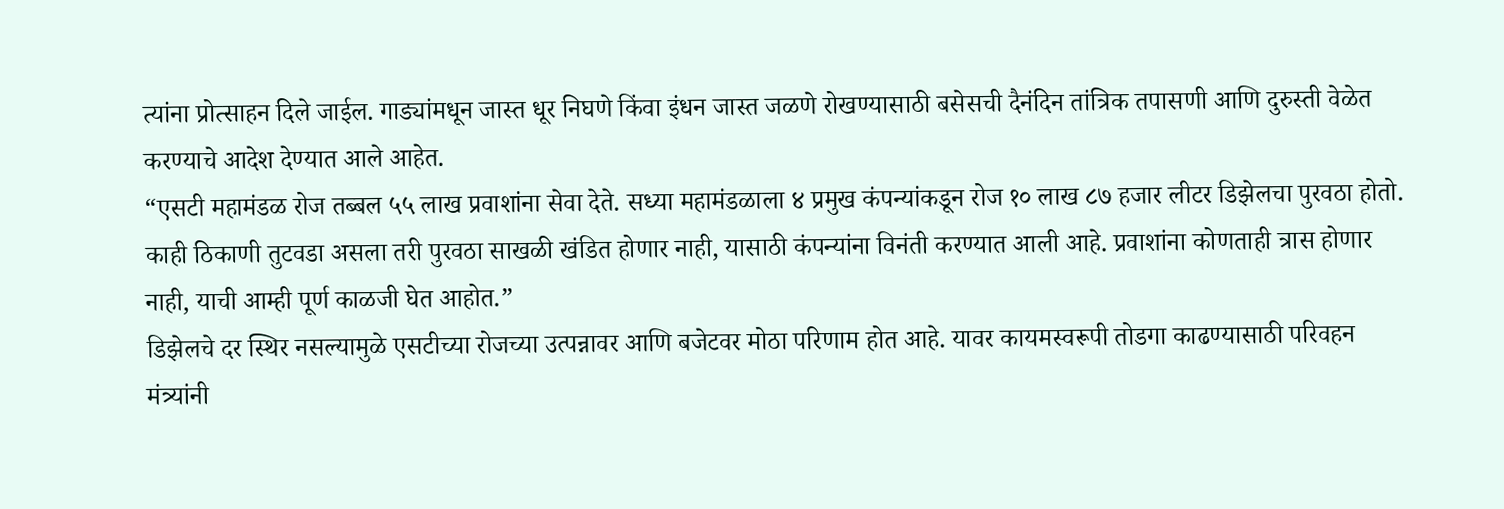त्यांना प्रोत्साहन दिले जाईल. गाड्यांमधून जास्त धूर निघणे किंवा इंधन जास्त जळणे रोखण्यासाठी बसेसची दैनंदिन तांत्रिक तपासणी आणि दुरुस्ती वेळेत करण्याचे आदेश देण्यात आले आहेत.
“एसटी महामंडळ रोज तब्बल ५५ लाख प्रवाशांना सेवा देते. सध्या महामंडळाला ४ प्रमुख कंपन्यांकडून रोज १० लाख ८७ हजार लीटर डिझेलचा पुरवठा होतो. काही ठिकाणी तुटवडा असला तरी पुरवठा साखळी खंडित होणार नाही, यासाठी कंपन्यांना विनंती करण्यात आली आहे. प्रवाशांना कोणताही त्रास होणार नाही, याची आम्ही पूर्ण काळजी घेत आहोत.”
डिझेलचे दर स्थिर नसल्यामुळे एसटीच्या रोजच्या उत्पन्नावर आणि बजेटवर मोठा परिणाम होत आहे. यावर कायमस्वरूपी तोडगा काढण्यासाठी परिवहन मंत्र्यांनी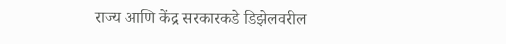राज्य आणि केंद्र सरकारकडे डिझेलवरील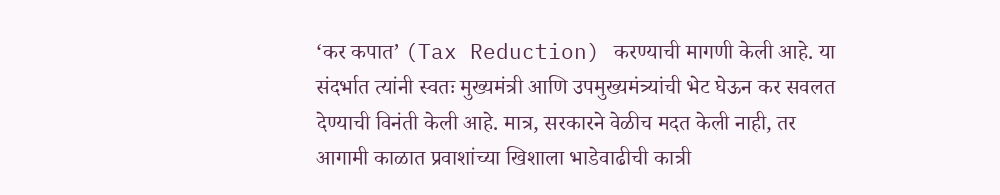‘कर कपात’ (Tax Reduction) करण्याची मागणी केली आहे. या संदर्भात त्यांनी स्वतः मुख्यमंत्री आणि उपमुख्यमंत्र्यांची भेट घेऊन कर सवलत देण्याची विनंती केली आहे. मात्र, सरकारने वेळीच मदत केली नाही, तर आगामी काळात प्रवाशांच्या खिशाला भाडेवाढीची कात्री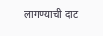लागण्याची दाट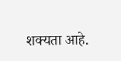शक्यता आहे.